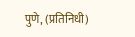पुणे, (प्रतिनिधी)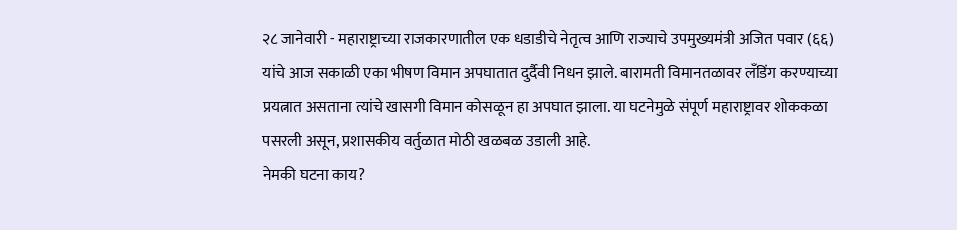२८ जानेवारी - महाराष्ट्राच्या राजकारणातील एक धडाडीचे नेतृत्व आणि राज्याचे उपमुख्यमंत्री अजित पवार (६६) यांचे आज सकाळी एका भीषण विमान अपघातात दुर्दैवी निधन झाले. बारामती विमानतळावर लँडिंग करण्याच्या प्रयत्नात असताना त्यांचे खासगी विमान कोसळून हा अपघात झाला. या घटनेमुळे संपूर्ण महाराष्ट्रावर शोककळा पसरली असून, प्रशासकीय वर्तुळात मोठी खळबळ उडाली आहे.
नेमकी घटना काय?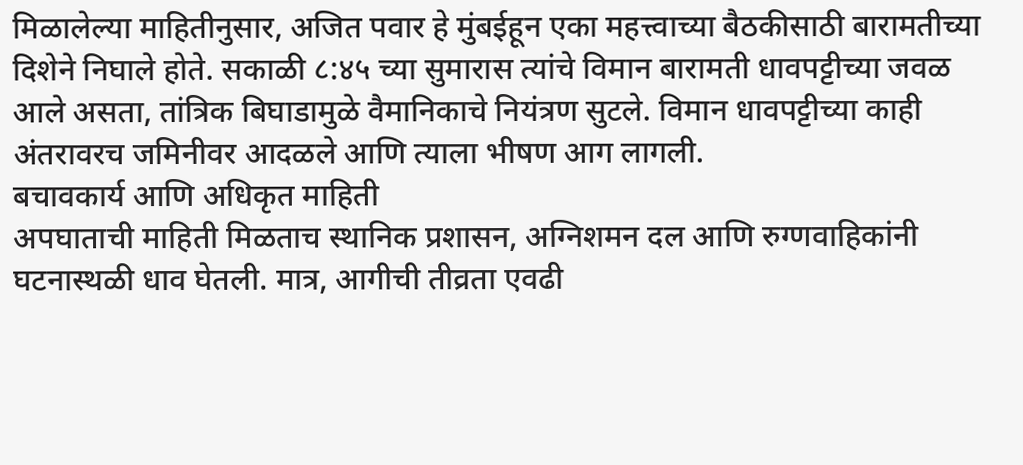मिळालेल्या माहितीनुसार, अजित पवार हे मुंबईहून एका महत्त्वाच्या बैठकीसाठी बारामतीच्या दिशेने निघाले होते. सकाळी ८:४५ च्या सुमारास त्यांचे विमान बारामती धावपट्टीच्या जवळ आले असता, तांत्रिक बिघाडामुळे वैमानिकाचे नियंत्रण सुटले. विमान धावपट्टीच्या काही अंतरावरच जमिनीवर आदळले आणि त्याला भीषण आग लागली.
बचावकार्य आणि अधिकृत माहिती
अपघाताची माहिती मिळताच स्थानिक प्रशासन, अग्निशमन दल आणि रुग्णवाहिकांनी घटनास्थळी धाव घेतली. मात्र, आगीची तीव्रता एवढी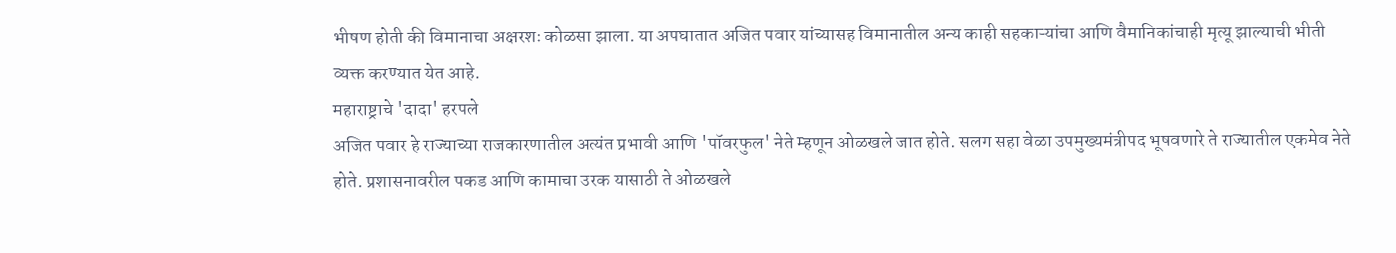भीषण होती की विमानाचा अक्षरशः कोळसा झाला. या अपघातात अजित पवार यांच्यासह विमानातील अन्य काही सहकाऱ्यांचा आणि वैमानिकांचाही मृत्यू झाल्याची भीती व्यक्त करण्यात येत आहे.
महाराष्ट्राचे 'दादा' हरपले
अजित पवार हे राज्याच्या राजकारणातील अत्यंत प्रभावी आणि 'पॉवरफुल' नेते म्हणून ओळखले जात होते. सलग सहा वेळा उपमुख्यमंत्रीपद भूषवणारे ते राज्यातील एकमेव नेते होते. प्रशासनावरील पकड आणि कामाचा उरक यासाठी ते ओळखले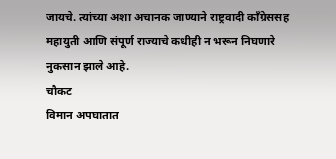जायचे. त्यांच्या अशा अचानक जाण्याने राष्ट्रवादी काँग्रेससह महायुती आणि संपूर्ण राज्याचे कधीही न भरून निघणारे नुकसान झाले आहे.
चौकट
विमान अपघातात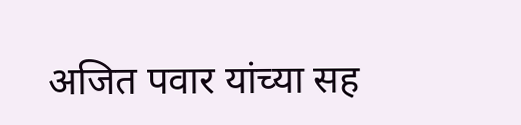अजित पवार यांच्या सह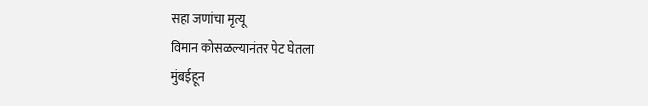सहा जणांचा मृत्यू
विमान कोसळल्यानंतर पेट घेतला
मुंबईहून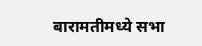बारामतीमध्ये सभा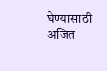घेण्यासाठी अजित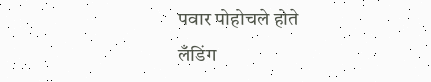पवार पोहोचले होते
लँडिंग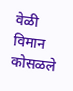वेळी विमान कोसळले